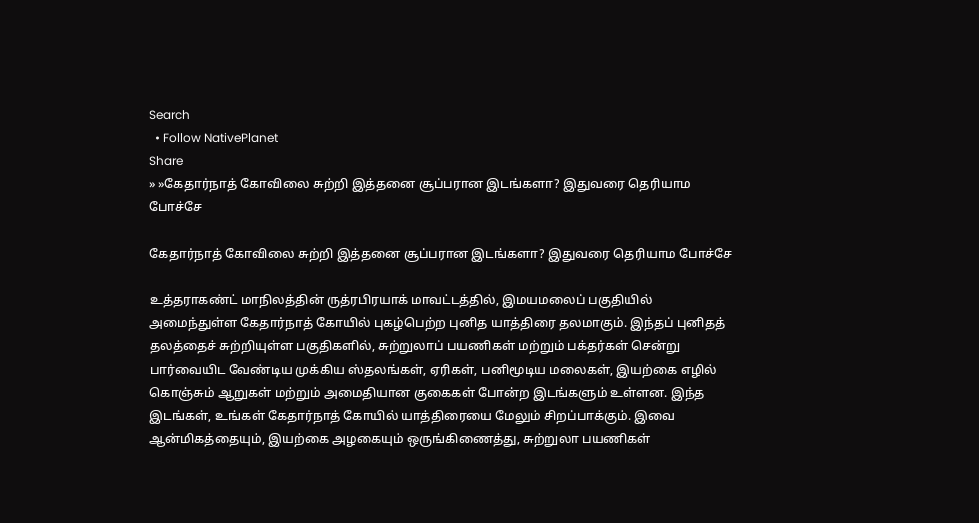Search
  • Follow NativePlanet
Share
» »கேதார்நாத் கோவிலை சுற்றி இத்தனை சூப்பரான இடங்களா? இதுவரை தெரியாம போச்சே

கேதார்நாத் கோவிலை சுற்றி இத்தனை சூப்பரான இடங்களா? இதுவரை தெரியாம போச்சே

உத்தராகண்ட் மாநிலத்தின் ருத்ரபிரயாக் மாவட்டத்தில், இமயமலைப் பகுதியில் அமைந்துள்ள கேதார்நாத் கோயில் புகழ்பெற்ற புனித யாத்திரை தலமாகும். இந்தப் புனிதத் தலத்தைச் சுற்றியுள்ள பகுதிகளில், சுற்றுலாப் பயணிகள் மற்றும் பக்தர்கள் சென்று பார்வையிட வேண்டிய முக்கிய ஸ்தலங்கள், ஏரிகள், பனிமூடிய மலைகள், இயற்கை எழில் கொஞ்சும் ஆறுகள் மற்றும் அமைதியான குகைகள் போன்ற இடங்களும் உள்ளன. இந்த இடங்கள், உங்கள் கேதார்நாத் கோயில் யாத்திரையை மேலும் சிறப்பாக்கும். இவை ஆன்மிகத்தையும், இயற்கை அழகையும் ஒருங்கிணைத்து, சுற்றுலா பயணிகள்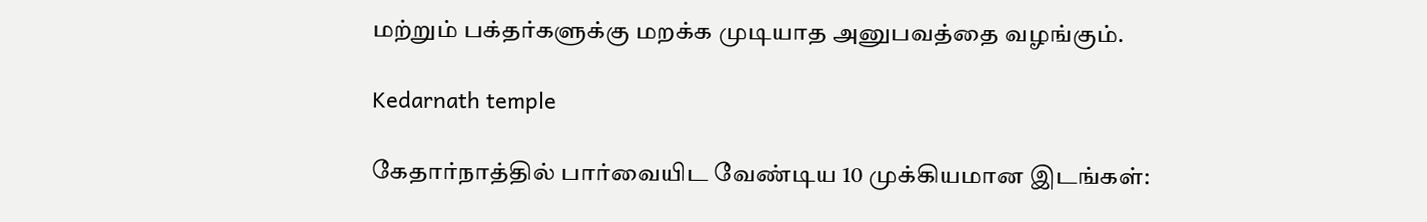மற்றும் பக்தர்களுக்கு மறக்க முடியாத அனுபவத்தை வழங்கும்.

Kedarnath temple

கேதார்நாத்தில் பார்வையிட வேண்டிய 10 முக்கியமான இடங்கள்: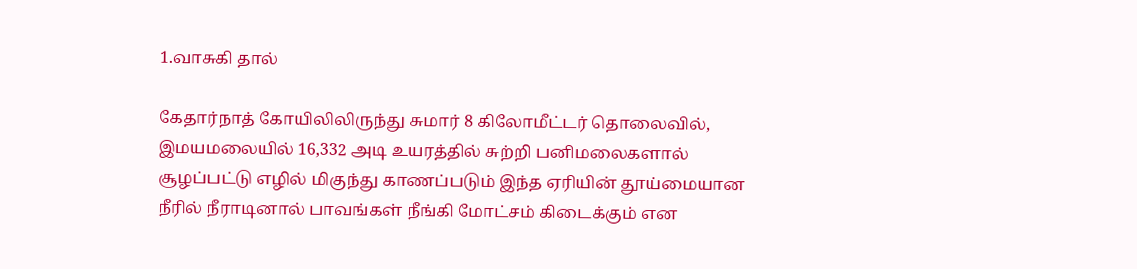1.வாசுகி தால்

கேதார்நாத் கோயிலிலிருந்து சுமார் 8 கிலோமீட்டர் தொலைவில், இமயமலையில் 16,332 அடி உயரத்தில் சுற்றி பனிமலைகளால் சூழப்பட்டு எழில் மிகுந்து காணப்படும் இந்த ஏரியின் தூய்மையான நீரில் நீராடினால் பாவங்கள் நீங்கி மோட்சம் கிடைக்கும் என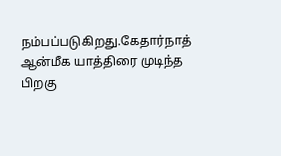நம்பப்படுகிறது.கேதார்நாத் ஆன்மீக யாத்திரை முடிந்த பிறகு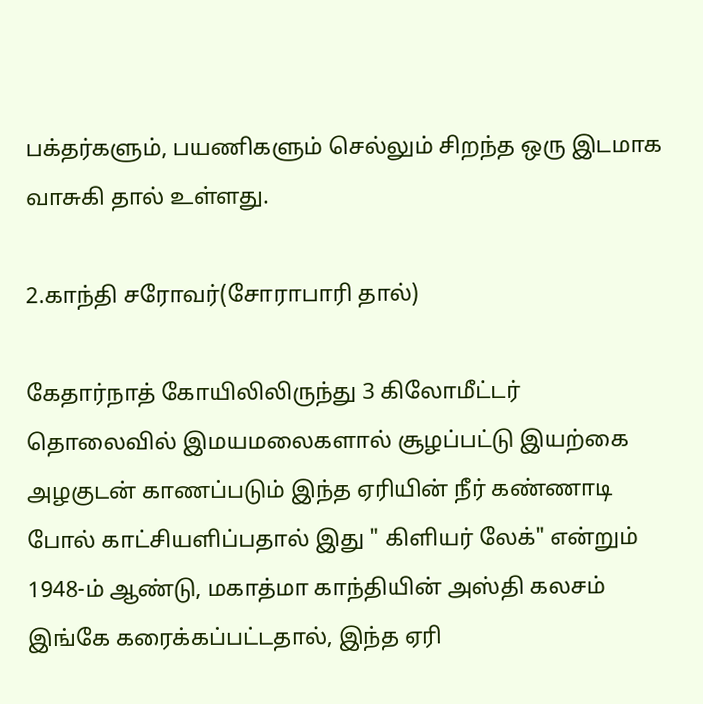பக்தர்களும், பயணிகளும் செல்லும் சிறந்த ஒரு இடமாக வாசுகி தால் உள்ளது.

2.காந்தி சரோவர்(சோராபாரி தால்)

கேதார்நாத் கோயிலிலிருந்து 3 கிலோமீட்டர் தொலைவில் இமயமலைகளால் சூழப்பட்டு இயற்கை அழகுடன் காணப்படும் இந்த ஏரியின் நீர் கண்ணாடி போல் காட்சியளிப்பதால் இது " கிளியர் லேக்" என்றும் 1948-ம் ஆண்டு, மகாத்மா காந்தியின் அஸ்தி கலசம் இங்கே கரைக்கப்பட்டதால், இந்த ஏரி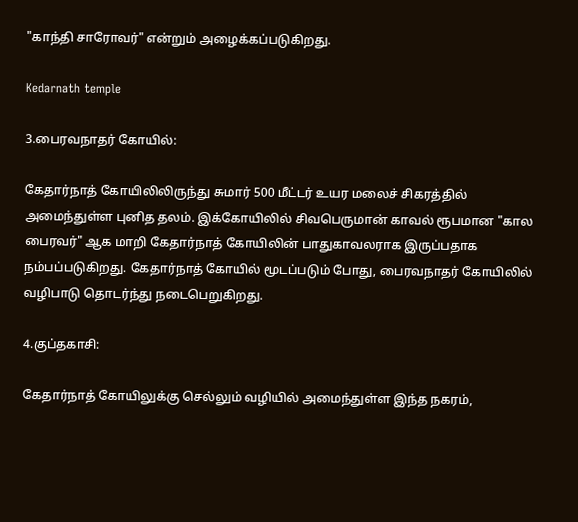"காந்தி சாரோவர்" என்றும் அழைக்கப்படுகிறது.

Kedarnath temple

3.பைரவநாதர் கோயில்:

கேதார்நாத் கோயிலிலிருந்து சுமார் 500 மீட்டர் உயர மலைச் சிகரத்தில் அமைந்துள்ள புனித தலம். இக்கோயிலில் சிவபெருமான் காவல் ரூபமான "கால பைரவர்" ஆக மாறி கேதார்நாத் கோயிலின் பாதுகாவலராக இருப்பதாக நம்பப்படுகிறது. கேதார்நாத் கோயில் மூடப்படும் போது, பைரவநாதர் கோயிலில் வழிபாடு தொடர்ந்து நடைபெறுகிறது.

4.குப்தகாசி:

கேதார்நாத் கோயிலுக்கு செல்லும் வழியில் அமைந்துள்ள இந்த நகரம்,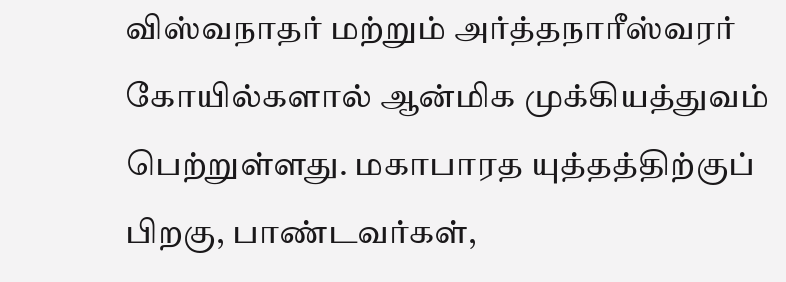விஸ்வநாதர் மற்றும் அர்த்தநாரீஸ்வரர் கோயில்களால் ஆன்மிக முக்கியத்துவம் பெற்றுள்ளது. மகாபாரத யுத்தத்திற்குப் பிறகு, பாண்டவர்கள்,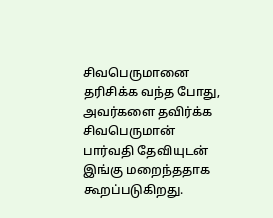சிவபெருமானை தரிசிக்க வந்த போது, அவர்களை தவிர்க்க சிவபெருமான் பார்வதி தேவியுடன் இங்கு மறைந்ததாக கூறப்படுகிறது.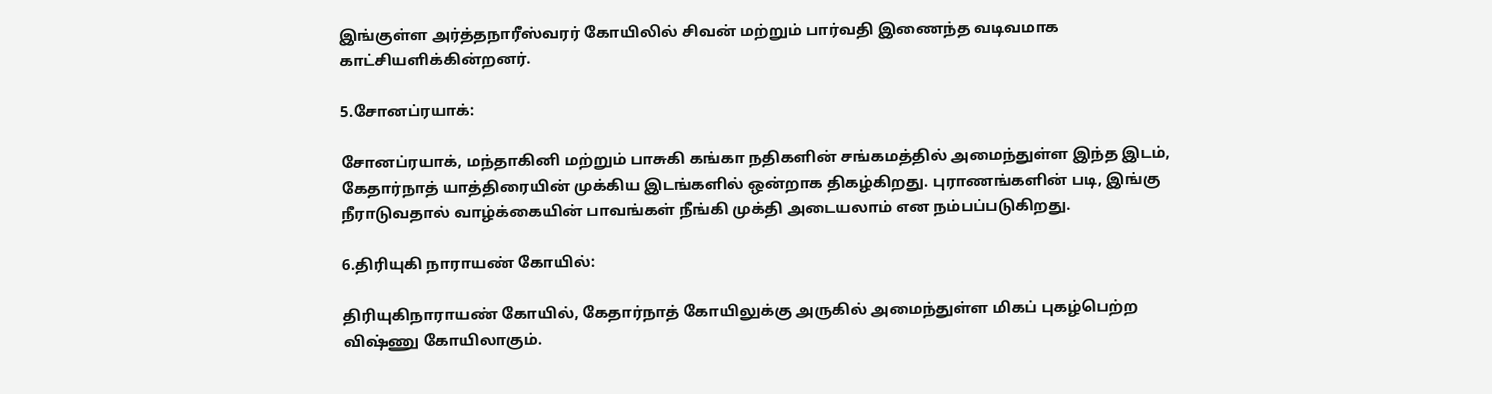இங்குள்ள அர்த்தநாரீஸ்வரர் கோயிலில் சிவன் மற்றும் பார்வதி இணைந்த வடிவமாக காட்சியளிக்கின்றனர்.

5.சோனப்ரயாக்:

சோனப்ரயாக், மந்தாகினி மற்றும் பாசுகி கங்கா நதிகளின் சங்கமத்தில் அமைந்துள்ள இந்த இடம், கேதார்நாத் யாத்திரையின் முக்கிய இடங்களில் ஒன்றாக திகழ்கிறது. புராணங்களின் படி, இங்கு நீராடுவதால் வாழ்க்கையின் பாவங்கள் நீங்கி முக்தி அடையலாம் என நம்பப்படுகிறது.

6.திரியுகி நாராயண் கோயில்:

திரியுகிநாராயண் கோயில், கேதார்நாத் கோயிலுக்கு அருகில் அமைந்துள்ள மிகப் புகழ்பெற்ற விஷ்ணு கோயிலாகும்.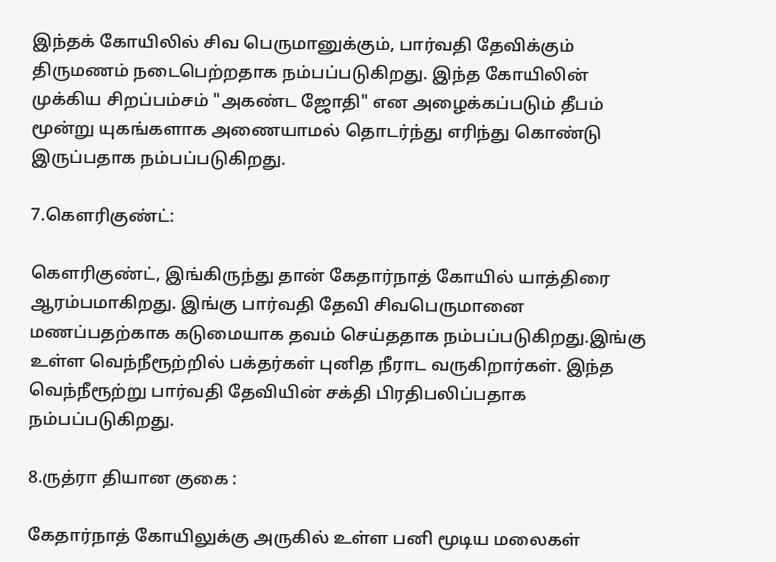இந்தக் கோயிலில் சிவ பெருமானுக்கும், பார்வதி தேவிக்கும் திருமணம் நடைபெற்றதாக நம்பப்படுகிறது. இந்த கோயிலின் முக்கிய சிறப்பம்சம் "அகண்ட ஜோதி" என அழைக்கப்படும் தீபம் மூன்று யுகங்களாக அணையாமல் தொடர்ந்து எரிந்து கொண்டு இருப்பதாக நம்பப்படுகிறது.

7.கௌரிகுண்ட்:

கௌரிகுண்ட், இங்கிருந்து தான் கேதார்நாத் கோயில் யாத்திரை ஆரம்பமாகிறது. இங்கு பார்வதி தேவி சிவபெருமானை மணப்பதற்காக கடுமையாக தவம் செய்ததாக நம்பப்படுகிறது.இங்கு உள்ள வெந்நீரூற்றில் பக்தர்கள் புனித நீராட வருகிறார்கள். இந்த வெந்நீரூற்று பார்வதி தேவியின் சக்தி பிரதிபலிப்பதாக நம்பப்படுகிறது.

8.ருத்ரா தியான குகை :

கேதார்நாத் கோயிலுக்கு அருகில் உள்ள பனி மூடிய மலைகள்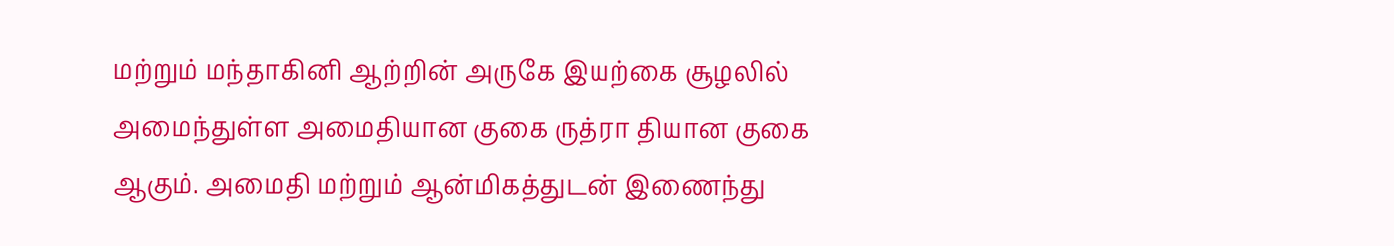மற்றும் மந்தாகினி ஆற்றின் அருகே இயற்கை சூழலில் அமைந்துள்ள அமைதியான குகை ருத்ரா தியான குகை ஆகும். அமைதி மற்றும் ஆன்மிகத்துடன் இணைந்து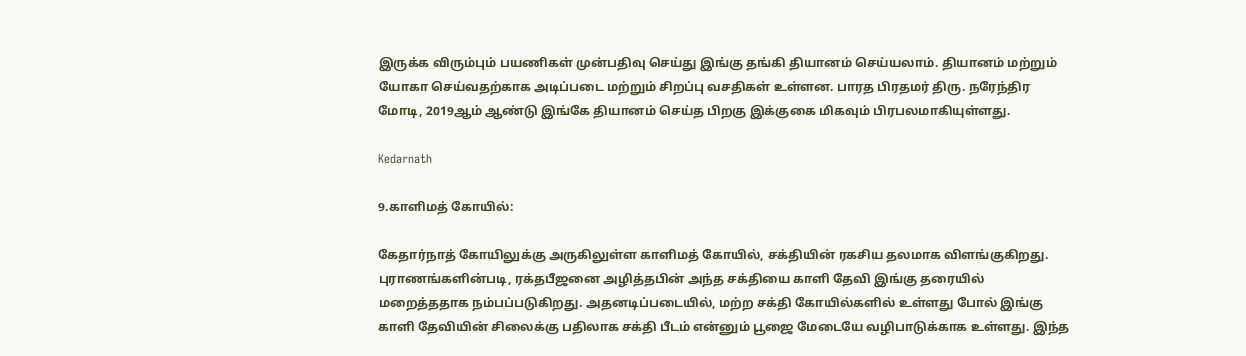இருக்க விரும்பும் பயணிகள் முன்பதிவு செய்து இங்கு தங்கி தியானம் செய்யலாம். தியானம் மற்றும் யோகா செய்வதற்காக அடிப்படை மற்றும் சிறப்பு வசதிகள் உள்ளன. பாரத பிரதமர் திரு. நரேந்திர மோடி, 2019ஆம் ஆண்டு இங்கே தியானம் செய்த பிறகு இக்குகை மிகவும் பிரபலமாகியுள்ளது.

Kedarnath

9.காளிமத் கோயில்:

கேதார்நாத் கோயிலுக்கு அருகிலுள்ள காளிமத் கோயில், சக்தியின் ரகசிய தலமாக விளங்குகிறது. புராணங்களின்படி, ரக்தபீஜனை அழித்தபின் அந்த சக்தியை காளி தேவி இங்கு தரையில் மறைத்ததாக நம்பப்படுகிறது. அதனடிப்படையில், மற்ற சக்தி கோயில்களில் உள்ளது போல் இங்கு காளி தேவியின் சிலைக்கு பதிலாக சக்தி பீடம் என்னும் பூஜை மேடையே வழிபாடுக்காக உள்ளது. இந்த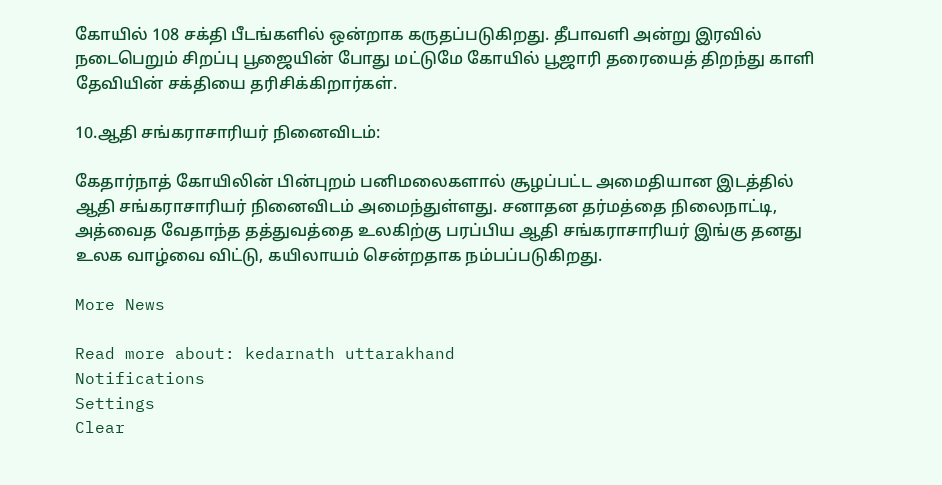கோயில் 108 சக்தி பீடங்களில் ஒன்றாக கருதப்படுகிறது. தீபாவளி அன்று இரவில் நடைபெறும் சிறப்பு பூஜையின் போது மட்டுமே கோயில் பூஜாரி தரையைத் திறந்து காளி தேவியின் சக்தியை தரிசிக்கிறார்கள்.

10.ஆதி சங்கராசாரியர் நினைவிடம்:

கேதார்நாத் கோயிலின் பின்புறம் பனிமலைகளால் சூழப்பட்ட அமைதியான இடத்தில் ஆதி சங்கராசாரியர் நினைவிடம் அமைந்துள்ளது. சனாதன தர்மத்தை நிலைநாட்டி, அத்வைத வேதாந்த தத்துவத்தை உலகிற்கு பரப்பிய ஆதி சங்கராசாரியர் இங்கு தனது உலக வாழ்வை விட்டு, கயிலாயம் சென்றதாக நம்பப்படுகிறது.

More News

Read more about: kedarnath uttarakhand
Notifications
Settings
Clear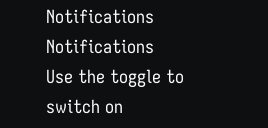Notifications
Notifications
Use the toggle to switch on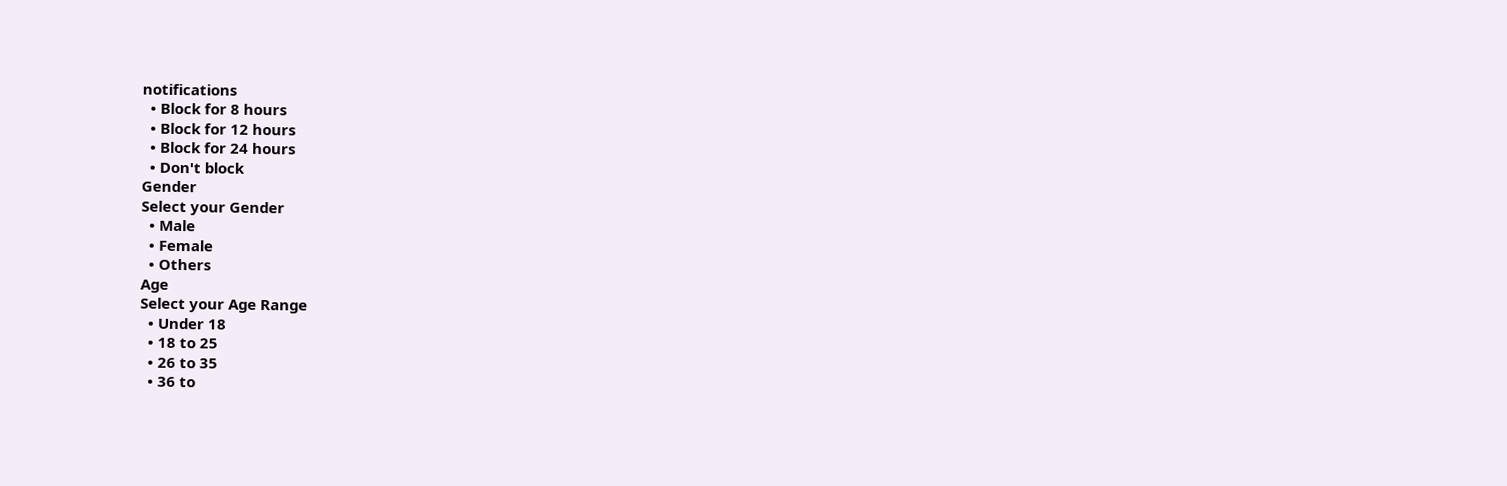notifications
  • Block for 8 hours
  • Block for 12 hours
  • Block for 24 hours
  • Don't block
Gender
Select your Gender
  • Male
  • Female
  • Others
Age
Select your Age Range
  • Under 18
  • 18 to 25
  • 26 to 35
  • 36 to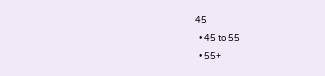45
  • 45 to 55
  • 55+